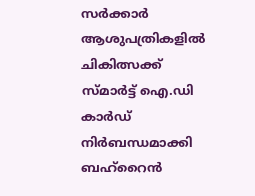സർക്കാർ ആശുപത്രികളിൽ ചികിത്സക്ക് സ്മാർട്ട് ഐ.ഡി കാർഡ് നിർബന്ധമാക്കി ബഹ്റൈൻ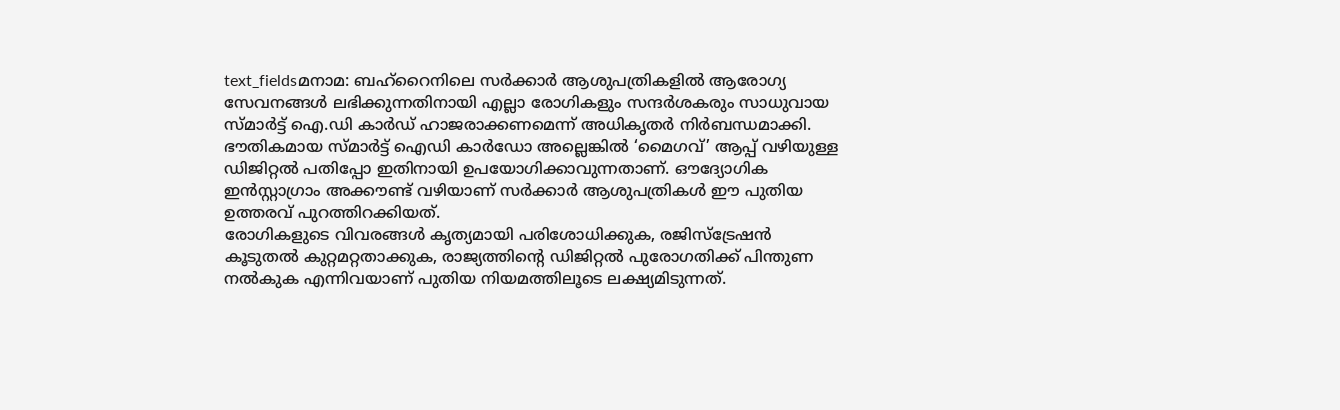text_fieldsമനാമ: ബഹ്റൈനിലെ സർക്കാർ ആശുപത്രികളിൽ ആരോഗ്യ സേവനങ്ങൾ ലഭിക്കുന്നതിനായി എല്ലാ രോഗികളും സന്ദർശകരും സാധുവായ സ്മാർട്ട് ഐ.ഡി കാർഡ് ഹാജരാക്കണമെന്ന് അധികൃതർ നിർബന്ധമാക്കി. ഭൗതികമായ സ്മാർട്ട് ഐഡി കാർഡോ അല്ലെങ്കിൽ ‘മൈഗവ്’ ആപ്പ് വഴിയുള്ള ഡിജിറ്റൽ പതിപ്പോ ഇതിനായി ഉപയോഗിക്കാവുന്നതാണ്. ഔദ്യോഗിക ഇൻസ്റ്റാഗ്രാം അക്കൗണ്ട് വഴിയാണ് സർക്കാർ ആശുപത്രികൾ ഈ പുതിയ ഉത്തരവ് പുറത്തിറക്കിയത്.
രോഗികളുടെ വിവരങ്ങൾ കൃത്യമായി പരിശോധിക്കുക, രജിസ്ട്രേഷൻ കൂടുതൽ കുറ്റമറ്റതാക്കുക, രാജ്യത്തിന്റെ ഡിജിറ്റൽ പുരോഗതിക്ക് പിന്തുണ നൽകുക എന്നിവയാണ് പുതിയ നിയമത്തിലൂടെ ലക്ഷ്യമിടുന്നത്.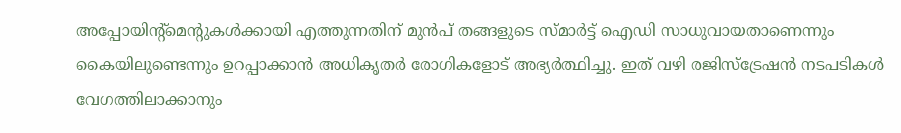അപ്പോയിന്റ്മെന്റുകൾക്കായി എത്തുന്നതിന് മുൻപ് തങ്ങളുടെ സ്മാർട്ട് ഐഡി സാധുവായതാണെന്നും കൈയിലുണ്ടെന്നും ഉറപ്പാക്കാൻ അധികൃതർ രോഗികളോട് അഭ്യർത്ഥിച്ചു. ഇത് വഴി രജിസ്ട്രേഷൻ നടപടികൾ വേഗത്തിലാക്കാനും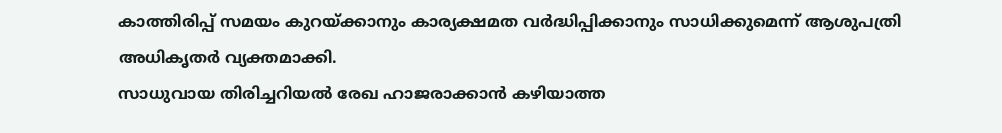കാത്തിരിപ്പ് സമയം കുറയ്ക്കാനും കാര്യക്ഷമത വർദ്ധിപ്പിക്കാനും സാധിക്കുമെന്ന് ആശുപത്രി അധികൃതർ വ്യക്തമാക്കി.
സാധുവായ തിരിച്ചറിയൽ രേഖ ഹാജരാക്കാൻ കഴിയാത്ത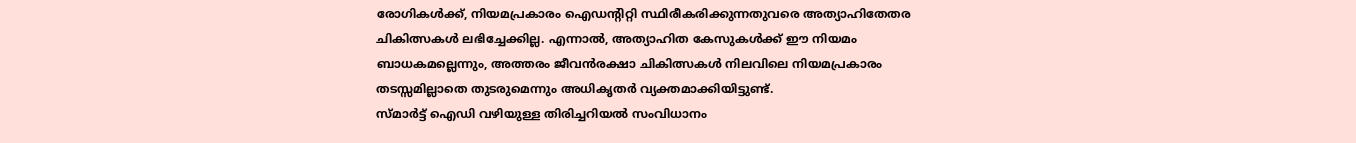രോഗികൾക്ക്, നിയമപ്രകാരം ഐഡന്റിറ്റി സ്ഥിരീകരിക്കുന്നതുവരെ അത്യാഹിതേതര ചികിത്സകൾ ലഭിച്ചേക്കില്ല. എന്നാൽ, അത്യാഹിത കേസുകൾക്ക് ഈ നിയമം ബാധകമല്ലെന്നും, അത്തരം ജീവൻരക്ഷാ ചികിത്സകൾ നിലവിലെ നിയമപ്രകാരം തടസ്സമില്ലാതെ തുടരുമെന്നും അധികൃതർ വ്യക്തമാക്കിയിട്ടുണ്ട്.
സ്മാർട്ട് ഐഡി വഴിയുള്ള തിരിച്ചറിയൽ സംവിധാനം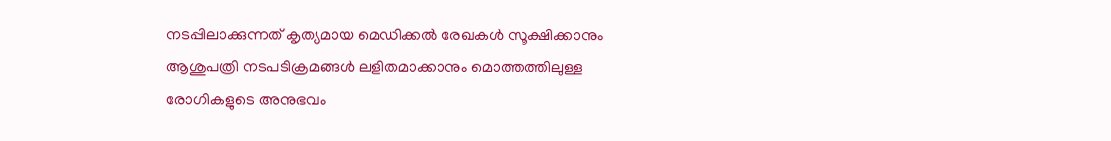നടപ്പിലാക്കുന്നത് കൃത്യമായ മെഡിക്കൽ രേഖകൾ സൂക്ഷിക്കാനും ആശുപത്രി നടപടിക്രമങ്ങൾ ലളിതമാക്കാനും മൊത്തത്തിലുള്ള രോഗികളുടെ അനുഭവം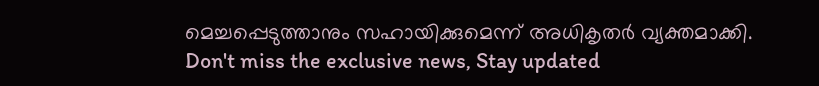മെച്ചപ്പെടുത്താനും സഹായിക്കുമെന്ന് അധികൃതർ വ്യക്തമാക്കി.
Don't miss the exclusive news, Stay updated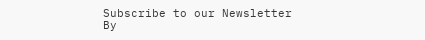Subscribe to our Newsletter
By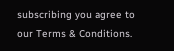subscribing you agree to our Terms & Conditions.